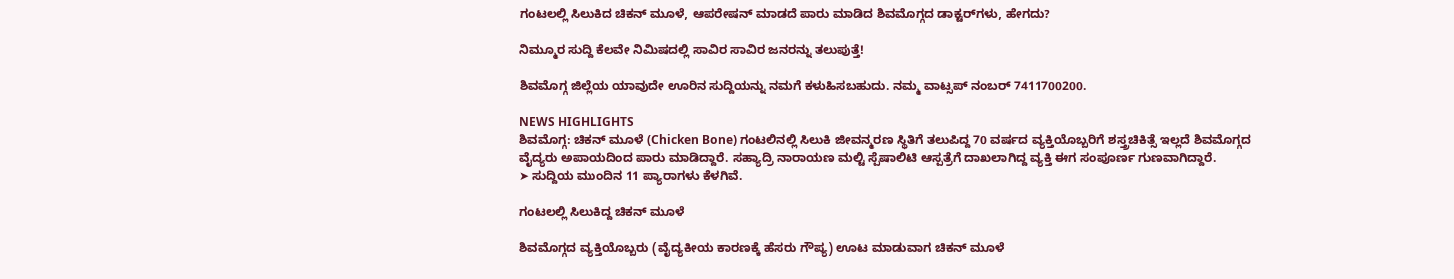ಗಂಟಲಲ್ಲಿ ಸಿಲುಕಿದ ಚಿಕನ್‌ ಮೂಳೆ, ಆಪರೇಷನ್‌ ಮಾಡದೆ ಪಾರು ಮಾಡಿದ ಶಿವಮೊಗ್ಗದ ಡಾಕ್ಟರ್‌ಗಳು, ಹೇಗದು?

ನಿಮ್ಮೂರ ಸುದ್ದಿ ಕೆಲವೇ ನಿಮಿಷದಲ್ಲಿ ಸಾವಿರ ಸಾವಿರ ಜನರನ್ನು ತಲುಪುತ್ತೆ!

ಶಿವಮೊಗ್ಗ ಜಿಲ್ಲೆಯ ಯಾವುದೇ ಊರಿನ ಸುದ್ದಿಯನ್ನು ನಮಗೆ ಕಳುಹಿಸಬಹುದು. ನಮ್ಮ ವಾಟ್ಸಪ್‌ ನಂಬರ್ 7411700200.

NEWS HIGHLIGHTS
ಶಿವಮೊಗ್ಗ: ಚಿಕನ್‌ ಮೂಳೆ (Chicken Bone) ಗಂಟಲಿನಲ್ಲಿ ಸಿಲುಕಿ ಜೀವನ್ಮರಣ ಸ್ಥಿತಿಗೆ ತಲುಪಿದ್ದ 70 ವರ್ಷದ ವ್ಯಕ್ತಿಯೊಬ್ಬರಿಗೆ ಶಸ್ತ್ರಚಿಕಿತ್ಸೆ ಇಲ್ಲದೆ ಶಿವಮೊಗ್ಗದ ವೈದ್ಯರು ಅಪಾಯದಿಂದ ಪಾರು ಮಾಡಿದ್ದಾರೆ. ಸಹ್ಯಾದ್ರಿ ನಾರಾಯಣ ಮಲ್ಟಿ ಸ್ಪೆಷಾಲಿಟಿ ಆಸ್ಪತ್ರೆಗೆ ದಾಖಲಾಗಿದ್ದ ವ್ಯಕ್ತಿ ಈಗ ಸಂಪೂರ್ಣ ಗುಣವಾಗಿದ್ದಾರೆ.
➤ ಸುದ್ದಿಯ ಮುಂದಿನ 11 ಪ್ಯಾರಾಗಳು ಕೆಳಗಿವೆ.

ಗಂಟಲಲ್ಲಿ ಸಿಲುಕಿದ್ದ ಚಿಕನ್‌ ಮೂಳೆ

ಶಿವಮೊಗ್ಗದ ವ್ಯಕ್ತಿಯೊಬ್ಬರು (ವೈದ್ಯಕೀಯ ಕಾರಣಕ್ಕೆ ಹೆಸರು ಗೌಪ್ಯ) ಊಟ ಮಾಡುವಾಗ ಚಿಕನ್‌ ಮೂಳೆ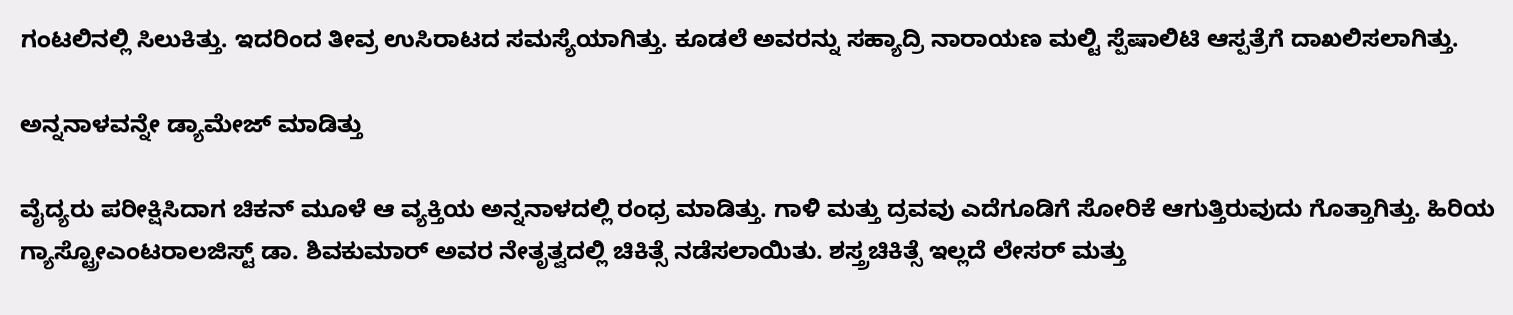ಗಂಟಲಿನಲ್ಲಿ ಸಿಲುಕಿತ್ತು. ಇದರಿಂದ ತೀವ್ರ ಉಸಿರಾಟದ ಸಮಸ್ಯೆಯಾಗಿತ್ತು. ಕೂಡಲೆ ಅವರನ್ನು ಸಹ್ಯಾದ್ರಿ ನಾರಾಯಣ ಮಲ್ಟಿ ಸ್ಪೆಷಾಲಿಟಿ ಆಸ್ಪತ್ರೆಗೆ ದಾಖಲಿಸಲಾಗಿತ್ತು.

ಅನ್ನನಾಳವನ್ನೇ ಡ್ಯಾಮೇಜ್‌ ಮಾಡಿತ್ತು

ವೈದ್ಯರು ಪರೀಕ್ಷಿಸಿದಾಗ ಚಿಕನ್‌ ಮೂಳೆ ಆ ವ್ಯಕ್ತಿಯ ಅನ್ನನಾಳದಲ್ಲಿ ರಂಧ್ರ ಮಾಡಿತ್ತು. ಗಾಳಿ ಮತ್ತು ದ್ರವವು ಎದೆಗೂಡಿಗೆ ಸೋರಿಕೆ ಆಗುತ್ತಿರುವುದು ಗೊತ್ತಾಗಿತ್ತು. ಹಿರಿಯ ಗ್ಯಾಸ್ಟ್ರೋಎಂಟರಾಲಜಿಸ್ಟ್‌ ಡಾ. ಶಿವಕುಮಾರ್‌ ಅವರ ನೇತೃತ್ವದಲ್ಲಿ ಚಿಕಿತ್ಸೆ ನಡೆಸಲಾಯಿತು. ಶಸ್ತ್ರಚಿಕಿತ್ಸೆ ಇಲ್ಲದೆ ಲೇಸರ್‌ ಮತ್ತು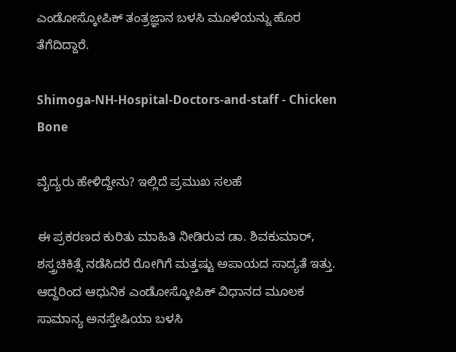ಎಂಡೋಸ್ಕೋಪಿಕ್‌ ತಂತ್ರಜ್ಞಾನ ಬಳಸಿ ಮೂಳೆಯನ್ನು ಹೊರ ತೆಗೆದಿದ್ದಾರೆ.

Shimoga-NH-Hospital-Doctors-and-staff - Chicken Bone

ವೈದ್ಯರು ಹೇಳಿದ್ದೇನು? ಇಲ್ಲಿದೆ ಪ್ರಮುಖ ಸಲಹೆ

ಈ ಪ್ರಕರಣದ ಕುರಿತು ಮಾಹಿತಿ ನೀಡಿರುವ ಡಾ. ಶಿವಕುಮಾರ್‌, ಶಸ್ತ್ರಚಿಕಿತ್ಸೆ ನಡೆಸಿದರೆ ರೋಗಿಗೆ ಮತ್ತಷ್ಟು ಅಪಾಯದ ಸಾದ್ಯತೆ ಇತ್ತು. ಆದ್ದರಿಂದ ಆಧುನಿಕ ಎಂಡೋಸ್ಕೋಪಿಕ್‌ ವಿಧಾನದ ಮೂಲಕ ಸಾಮಾನ್ಯ ಅನಸ್ತೇಷಿಯಾ ಬಳಸಿ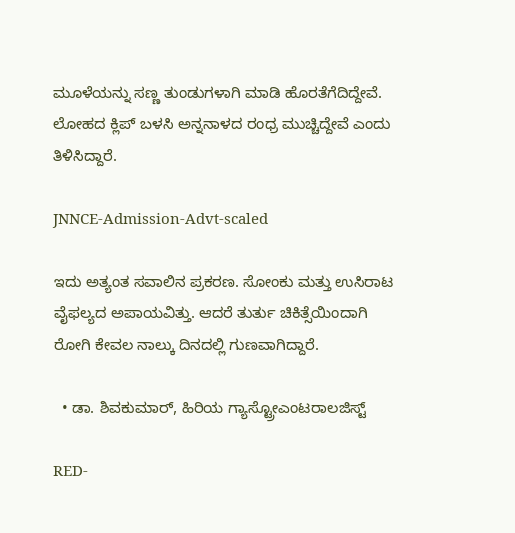ಮೂಳೆಯನ್ನು ಸಣ್ಣ ತುಂಡುಗಳಾಗಿ ಮಾಡಿ ಹೊರತೆಗೆದಿದ್ದೇವೆ. ಲೋಹದ ಕ್ಲಿಪ್‌ ಬಳಸಿ ಅನ್ನನಾಳದ ರಂ‍ಧ್ರ ಮುಚ್ಚಿದ್ದೇವೆ ಎಂದು ತಿಳಿಸಿದ್ದಾರೆ.

JNNCE-Admission-Advt-scaled

ಇದು ಅತ್ಯಂತ ಸವಾಲಿನ ಪ್ರಕರಣ. ಸೋಂಕು ಮತ್ತು ಉಸಿರಾಟ ವೈಫಲ್ಯದ ಅಪಾಯವಿತ್ತು. ಆದರೆ ತುರ್ತು ಚಿಕಿತ್ಸೆಯಿಂದಾಗಿ ರೋಗಿ ಕೇವಲ ನಾಲ್ಕು ದಿನದಲ್ಲಿ ಗುಣವಾಗಿದ್ದಾರೆ.

  • ಡಾ. ಶಿವಕುಮಾರ್‌, ಹಿರಿಯ ಗ್ಯಾಸ್ಟ್ರೋಎಂಟರಾಲಜಿಸ್ಟ್‌

RED-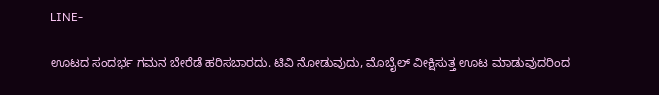LINE-

ಊಟದ ಸಂದರ್ಭ ಗಮನ ಬೇರೆಡೆ ಹರಿಸಬಾರದು. ಟಿವಿ ನೋಡುವುದು, ಮೊಬೈಲ್‌ ವೀಕ್ಷಿಸುತ್ತ ಊಟ ಮಾಡುವುದರಿಂದ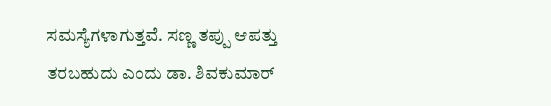ಸಮಸ್ಯೆಗಳಾಗುತ್ತವೆ. ಸಣ್ಣ ತಪ್ಪು ಆಪತ್ತು ತರಬಹುದು ಎಂದು ಡಾ. ಶಿವಕುಮಾರ್‌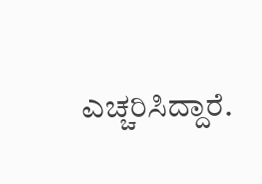ಎಚ್ಚರಿಸಿದ್ದಾರೆ.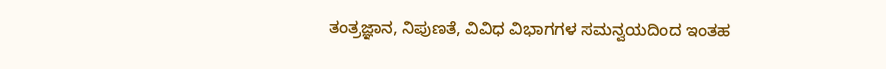ತಂತ್ರಜ್ಞಾನ, ನಿಪುಣತೆ, ವಿವಿಧ ವಿಭಾಗಗಳ ಸಮನ್ವಯದಿಂದ ಇಂತಹ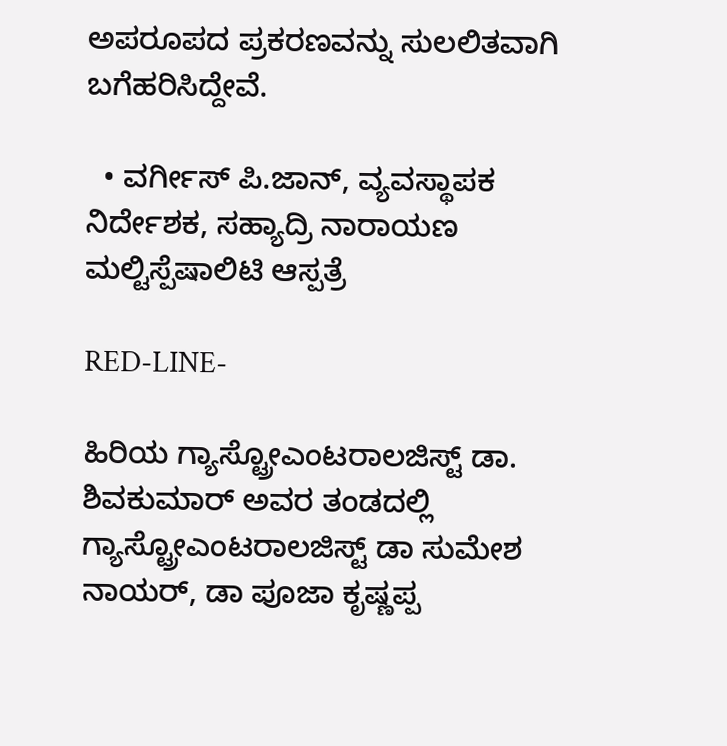ಅಪರೂಪದ ಪ್ರಕರಣವನ್ನು ಸುಲಲಿತವಾಗಿ ಬಗೆಹರಿಸಿದ್ದೇವೆ.

  • ವರ್ಗೀಸ್‌ ಪಿ.ಜಾನ್‌, ವ್ಯವಸ್ಥಾಪಕ ನಿರ್ದೇಶಕ, ಸಹ್ಯಾದ್ರಿ ನಾರಾಯಣ ಮಲ್ಟಿಸ್ಪೆಷಾಲಿಟಿ ಆಸ್ಪತ್ರೆ

RED-LINE-

ಹಿರಿಯ ಗ್ಯಾಸ್ಟ್ರೋಎಂಟರಾಲಜಿಸ್ಟ್‌ ಡಾ. ಶಿವಕುಮಾರ್‌ ಅವರ ತಂಡದಲ್ಲಿ ಗ್ಯಾಸ್ಟ್ರೋಎಂಟರಾಲಜಿಸ್ಟ್‌ ಡಾ ಸುಮೇಶ ನಾಯರ್‌, ಡಾ ಪೂಜಾ ಕೃಷ್ಣಪ್ಪ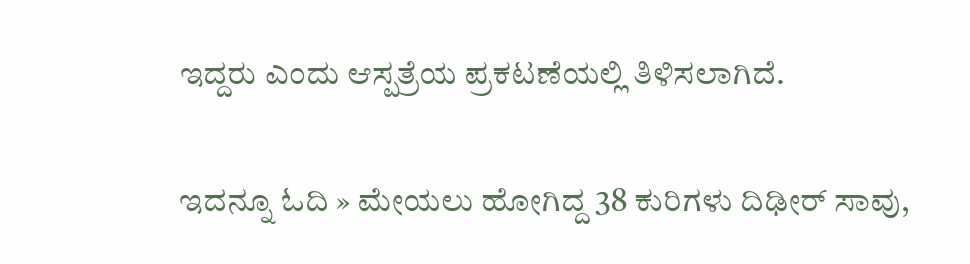ಇದ್ದರು ಎಂದು ಆಸ್ಪತ್ರೆಯ ಪ್ರಕಟಣೆಯಲ್ಲಿ ತಿಳಿಸಲಾಗಿದೆ.

ಇದನ್ನೂ ಓದಿ » ಮೇಯಲು ಹೋಗಿದ್ದ 38 ಕುರಿಗಳು ದಿಢೀರ್‌ ಸಾವು,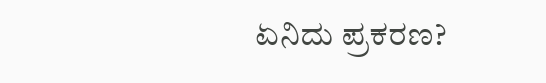ಏನಿದು ಪ್ರಕರಣ?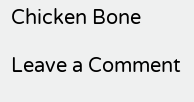Chicken Bone

Leave a Comment